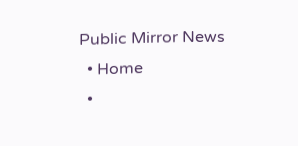Public Mirror News
  • Home
  •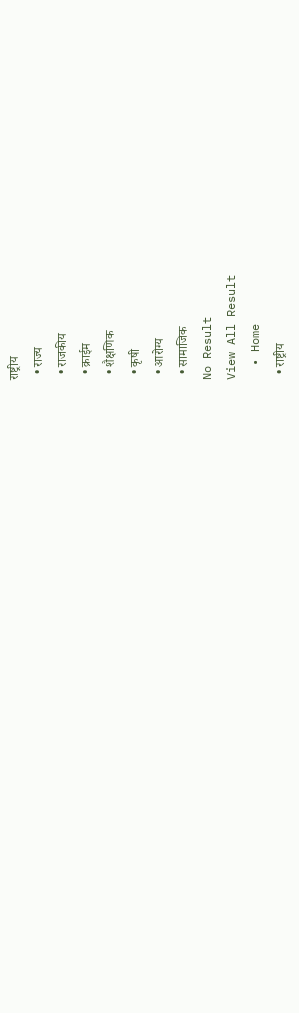राष्ट्रीय
  • राज्य
  • राजकीय
  • क्राईम
  • शैक्षणिक
  • कृषी
  • आरोग्य
  • सामाजिक
No Result
View All Result
  • Home
  • राष्ट्रीय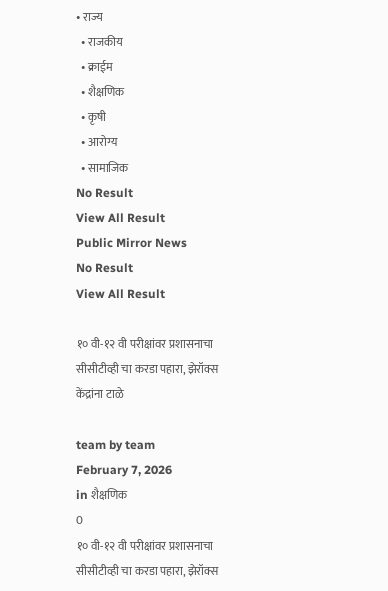• राज्य
  • राजकीय
  • क्राईम
  • शैक्षणिक
  • कृषी
  • आरोग्य
  • सामाजिक
No Result
View All Result
Public Mirror News
No Result
View All Result

१० वी-१२ वी परीक्षांवर प्रशासनाचा सीसीटीव्ही चा करडा पहारा, झेरॉक्स केंद्रांना टाळे

team by team
February 7, 2026
in शैक्षणिक
0
१० वी-१२ वी परीक्षांवर प्रशासनाचा सीसीटीव्ही चा करडा पहारा, झेरॉक्स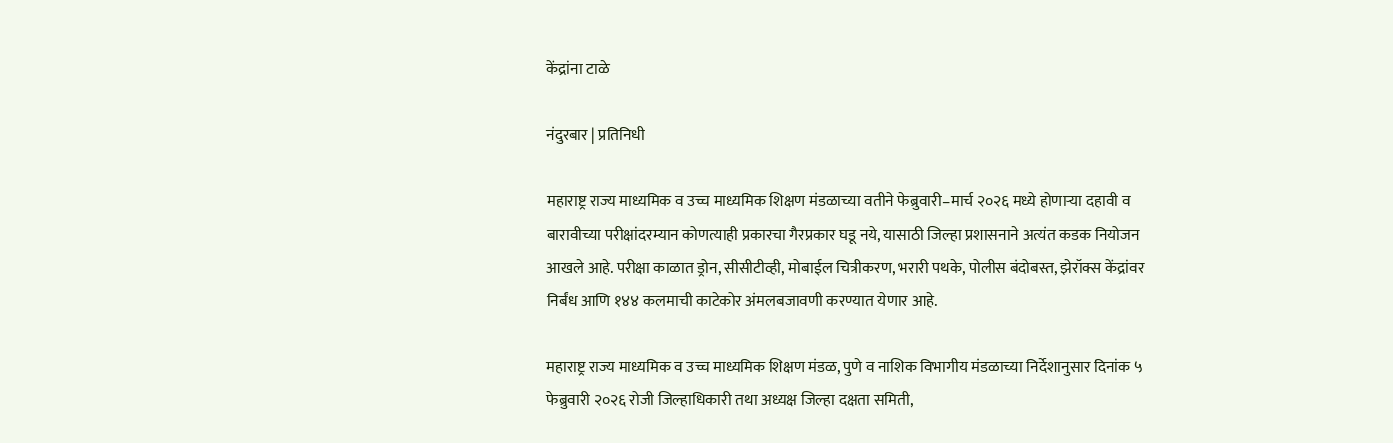केंद्रांना टाळे

नंदुरबार | प्रतिनिधी

महाराष्ट्र राज्य माध्यमिक व उच्च माध्यमिक शिक्षण मंडळाच्या वतीने फेब्रुवारी–मार्च २०२६ मध्ये होणाऱ्या दहावी व बारावीच्या परीक्षांदरम्यान कोणत्याही प्रकारचा गैरप्रकार घडू नये, यासाठी जिल्हा प्रशासनाने अत्यंत कडक नियोजन आखले आहे. परीक्षा काळात ड्रोन, सीसीटीव्ही, मोबाईल चित्रीकरण, भरारी पथके, पोलीस बंदोबस्त, झेरॉक्स केंद्रांवर निर्बंध आणि १४४ कलमाची काटेकोर अंमलबजावणी करण्यात येणार आहे.

महाराष्ट्र राज्य माध्यमिक व उच्च माध्यमिक शिक्षण मंडळ, पुणे व नाशिक विभागीय मंडळाच्या निर्देशानुसार दिनांक ५ फेब्रुवारी २०२६ रोजी जिल्हाधिकारी तथा अध्यक्ष जिल्हा दक्षता समिती,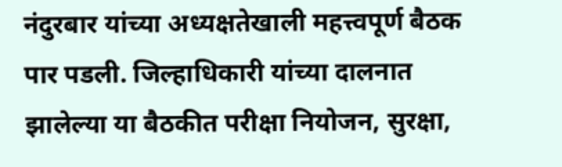नंदुरबार यांच्या अध्यक्षतेखाली महत्त्वपूर्ण बैठक पार पडली. जिल्हाधिकारी यांच्या दालनात झालेल्या या बैठकीत परीक्षा नियोजन, सुरक्षा,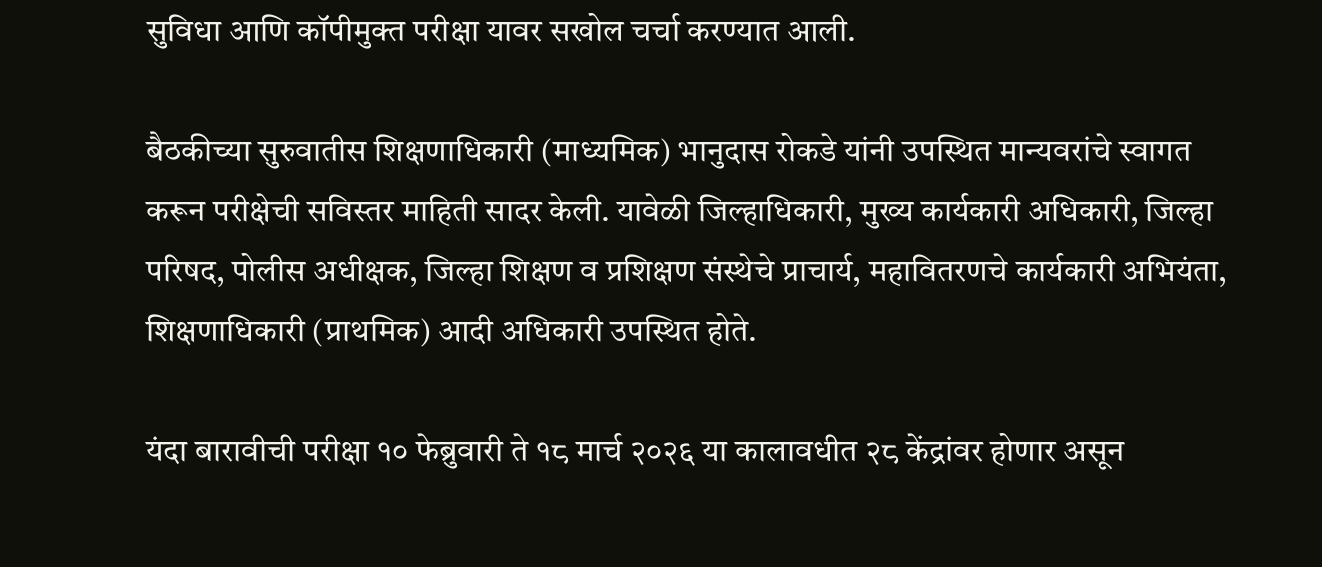सुविधा आणि कॉपीमुक्त परीक्षा यावर सखोल चर्चा करण्यात आली.

बैठकीच्या सुरुवातीस शिक्षणाधिकारी (माध्यमिक) भानुदास रोकडे यांनी उपस्थित मान्यवरांचे स्वागत करून परीक्षेची सविस्तर माहिती सादर केली. यावेळी जिल्हाधिकारी, मुख्य कार्यकारी अधिकारी, जिल्हा परिषद, पोलीस अधीक्षक, जिल्हा शिक्षण व प्रशिक्षण संस्थेचे प्राचार्य, महावितरणचे कार्यकारी अभियंता, शिक्षणाधिकारी (प्राथमिक) आदी अधिकारी उपस्थित होते.

यंदा बारावीची परीक्षा १० फेब्रुवारी ते १८ मार्च २०२६ या कालावधीत २८ केंद्रांवर होणार असून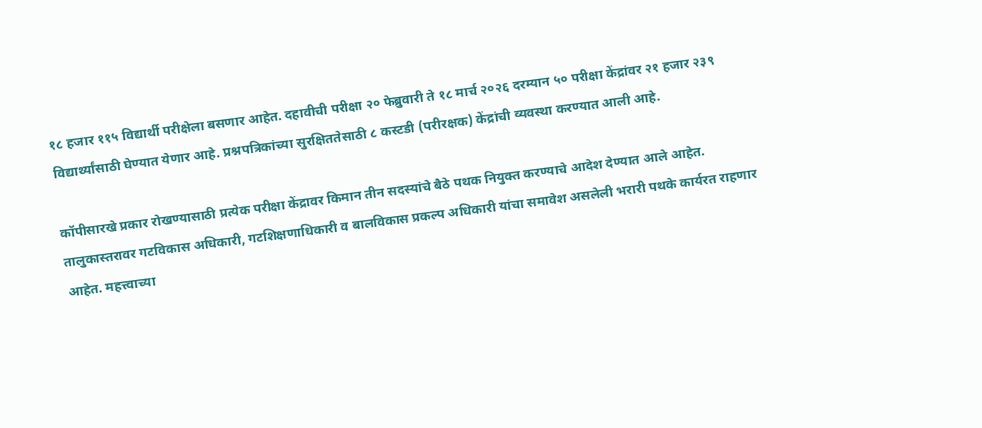१८ हजार ११५ विद्यार्थी परीक्षेला बसणार आहेत. दहावीची परीक्षा २० फेब्रुवारी ते १८ मार्च २०२६ दरम्यान ५० परीक्षा केंद्रांवर २१ हजार २३९ विद्यार्थ्यांसाठी घेण्यात येणार आहे. प्रश्नपत्रिकांच्या सुरक्षिततेसाठी ८ कस्टडी (परीरक्षक) केंद्रांची व्यवस्था करण्यात आली आहे.

कॉपीसारखे प्रकार रोखण्यासाठी प्रत्येक परीक्षा केंद्रावर किमान तीन सदस्यांचे बैठे पथक नियुक्त करण्याचे आदेश देण्यात आले आहेत. तालुकास्तरावर गटविकास अधिकारी, गटशिक्षणाधिकारी व बालविकास प्रकल्प अधिकारी यांचा समावेश असलेली भरारी पथके कार्यरत राहणार आहेत. महत्त्वाच्या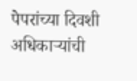पेपरांच्या दिवशी अधिकाऱ्यांची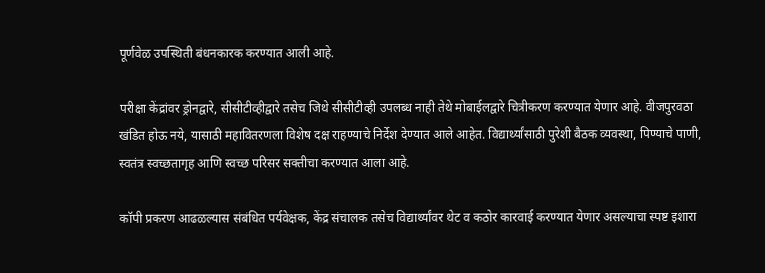पूर्णवेळ उपस्थिती बंधनकारक करण्यात आली आहे.

परीक्षा केंद्रांवर ड्रोनद्वारे, सीसीटीव्हीद्वारे तसेच जिथे सीसीटीव्ही उपलब्ध नाही तेथे मोबाईलद्वारे चित्रीकरण करण्यात येणार आहे. वीजपुरवठा खंडित होऊ नये, यासाठी महावितरणला विशेष दक्ष राहण्याचे निर्देश देण्यात आले आहेत. विद्यार्थ्यांसाठी पुरेशी बैठक व्यवस्था, पिण्याचे पाणी, स्वतंत्र स्वच्छतागृह आणि स्वच्छ परिसर सक्तीचा करण्यात आला आहे.

कॉपी प्रकरण आढळल्यास संबंधित पर्यवेक्षक, केंद्र संचालक तसेच विद्यार्थ्यांवर थेट व कठोर कारवाई करण्यात येणार असल्याचा स्पष्ट इशारा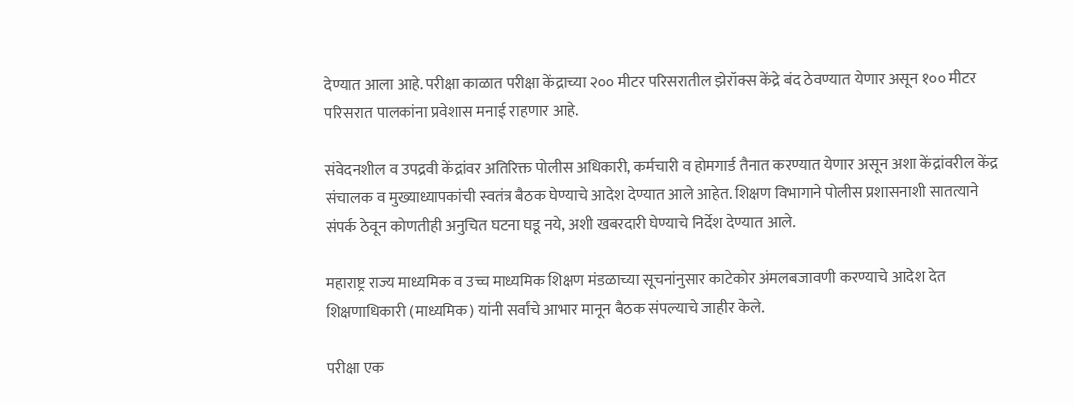देण्यात आला आहे. परीक्षा काळात परीक्षा केंद्राच्या २०० मीटर परिसरातील झेरॉक्स केंद्रे बंद ठेवण्यात येणार असून १०० मीटर परिसरात पालकांना प्रवेशास मनाई राहणार आहे.

संवेदनशील व उपद्रवी केंद्रांवर अतिरिक्त पोलीस अधिकारी, कर्मचारी व होमगार्ड तैनात करण्यात येणार असून अशा केंद्रांवरील केंद्र संचालक व मुख्याध्यापकांची स्वतंत्र बैठक घेण्याचे आदेश देण्यात आले आहेत. शिक्षण विभागाने पोलीस प्रशासनाशी सातत्याने संपर्क ठेवून कोणतीही अनुचित घटना घडू नये, अशी खबरदारी घेण्याचे निर्देश देण्यात आले.

महाराष्ट्र राज्य माध्यमिक व उच्च माध्यमिक शिक्षण मंडळाच्या सूचनांनुसार काटेकोर अंमलबजावणी करण्याचे आदेश देत शिक्षणाधिकारी (माध्यमिक) यांनी सर्वांचे आभार मानून बैठक संपल्याचे जाहीर केले.

परीक्षा एक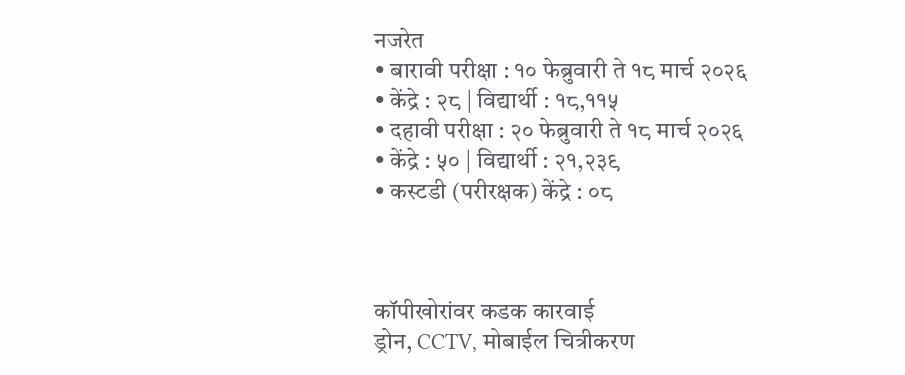नजरेत
• बारावी परीक्षा : १० फेब्रुवारी ते १८ मार्च २०२६
• केंद्रे : २८ | विद्यार्थी : १८,११५
• दहावी परीक्षा : २० फेब्रुवारी ते १८ मार्च २०२६
• केंद्रे : ५० | विद्यार्थी : २१,२३९
• कस्टडी (परीरक्षक) केंद्रे : ०८



कॉपीखोरांवर कडक कारवाई
ड्रोन, CCTV, मोबाईल चित्रीकरण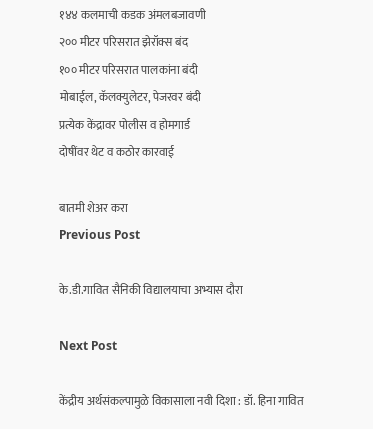१४४ कलमाची कडक अंमलबजावणी
२०० मीटर परिसरात झेरॉक्स बंद
१०० मीटर परिसरात पालकांना बंदी
मोबाईल, कॅलक्युलेटर, पेजरवर बंदी
प्रत्येक केंद्रावर पोलीस व होमगार्ड
दोषींवर थेट व कठोर कारवाई

बातमी शेअर करा
Previous Post

के.डी.गावित सैनिकी विद्यालयाचा अभ्यास दौरा

Next Post

केंद्रीय अर्थसंकल्पामुळे विकासाला नवी दिशा : डॉ. हिना गावित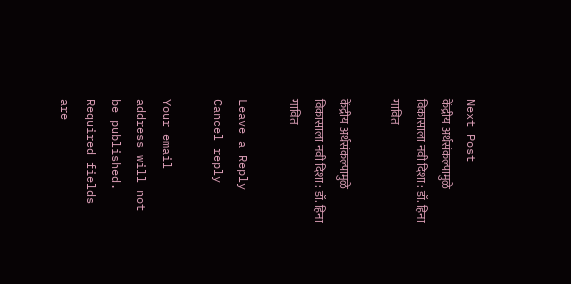Next Post
केंद्रीय अर्थसंकल्पामुळे विकासाला नवी दिशा : डॉ. हिना गावित

केंद्रीय अर्थसंकल्पामुळे विकासाला नवी दिशा : डॉ. हिना गावित

Leave a Reply Cancel reply

Your email address will not be published. Required fields are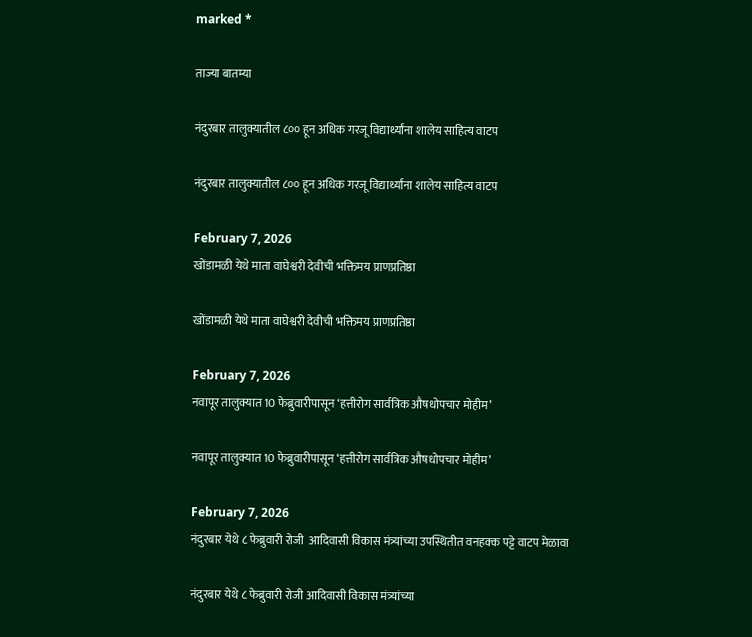marked *

ताज्या बातम्या

नंदुरबार तालुक्यातील ८०० हून अधिक गरजू विद्यार्थ्यांना शालेय साहित्य वाटप

नंदुरबार तालुक्यातील ८०० हून अधिक गरजू विद्यार्थ्यांना शालेय साहित्य वाटप

February 7, 2026
खोंडामळी येथे माता वाघेश्वरी देवीची भक्तिमय प्राणप्रतिष्ठा

खोंडामळी येथे माता वाघेश्वरी देवीची भक्तिमय प्राणप्रतिष्ठा

February 7, 2026
नवापूर तालुक्यात 10 फेब्रुवारीपासून ‘हत्तीरोग सार्वत्रिक औषधोपचार मोहीम’

नवापूर तालुक्यात 10 फेब्रुवारीपासून ‘हत्तीरोग सार्वत्रिक औषधोपचार मोहीम’

February 7, 2026
नंदुरबार येथे ८ फेब्रुवारी रोजी  आदिवासी विकास मंत्र्यांच्या उपस्थितीत वनहक्क पट्टे वाटप मेळावा

नंदुरबार येथे ८ फेब्रुवारी रोजी आदिवासी विकास मंत्र्यांच्या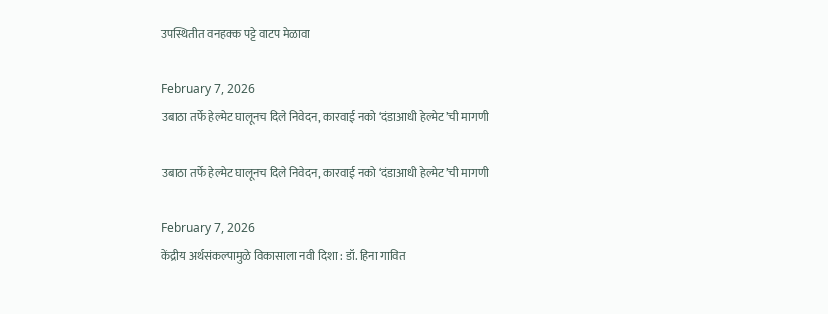उपस्थितीत वनहक्क पट्टे वाटप मेळावा

February 7, 2026
उबाठा तर्फे हेल्मेट घालूनच दिले निवेदन, कारवाई नको ‘दंडाआधी हेल्मेट’ची मागणी

उबाठा तर्फे हेल्मेट घालूनच दिले निवेदन, कारवाई नको ‘दंडाआधी हेल्मेट’ची मागणी

February 7, 2026
केंद्रीय अर्थसंकल्पामुळे विकासाला नवी दिशा : डॉ. हिना गावित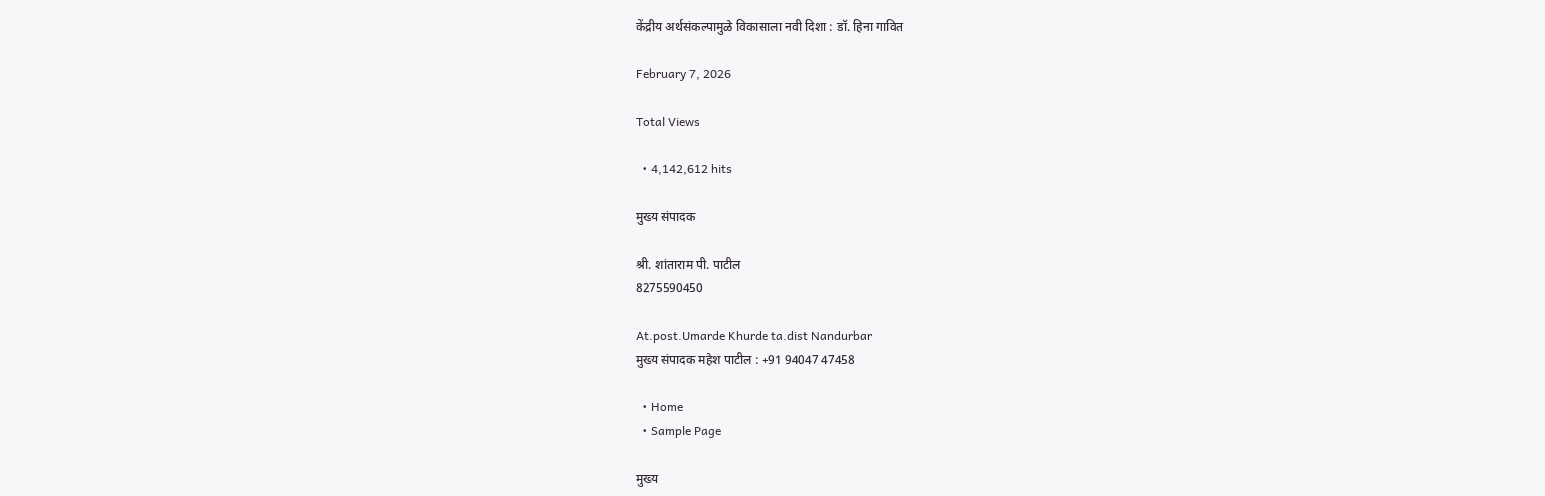केंद्रीय अर्थसंकल्पामुळे विकासाला नवी दिशा : डॉ. हिना गावित

February 7, 2026

Total Views

  • 4,142,612 hits

मुख्य संपादक

श्री. शांताराम पी. पाटील
8275590450

At.post.Umarde Khurde ta.dist Nandurbar
मुख्य संपादक महेश पाटील : +91 94047 47458

  • Home
  • Sample Page

मुख्य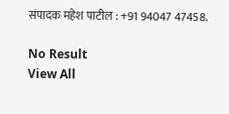संपादक महेश पाटील : +91 94047 47458.

No Result
View All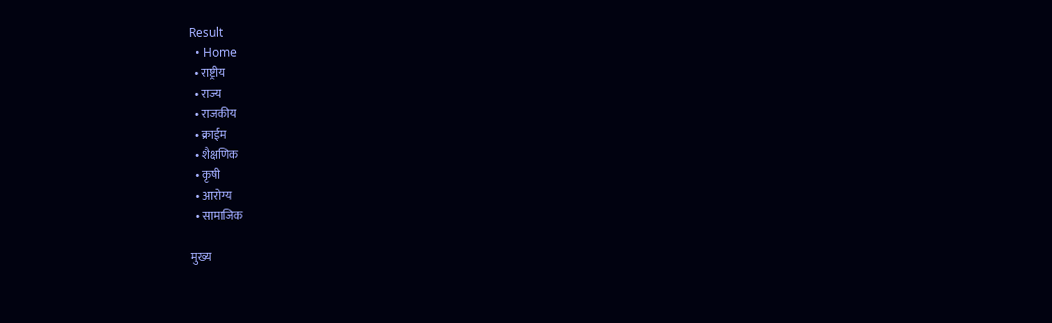Result
  • Home
  • राष्ट्रीय
  • राज्य
  • राजकीय
  • क्राईम
  • शैक्षणिक
  • कृषी
  • आरोग्य
  • सामाजिक

मुख्य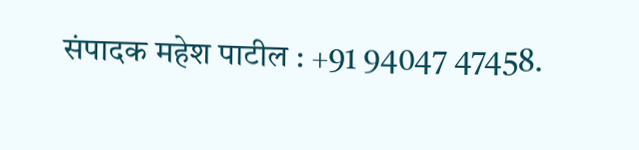संपादक महेश पाटील : +91 94047 47458.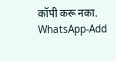कॉपी करू नका.
WhatsApp-Add